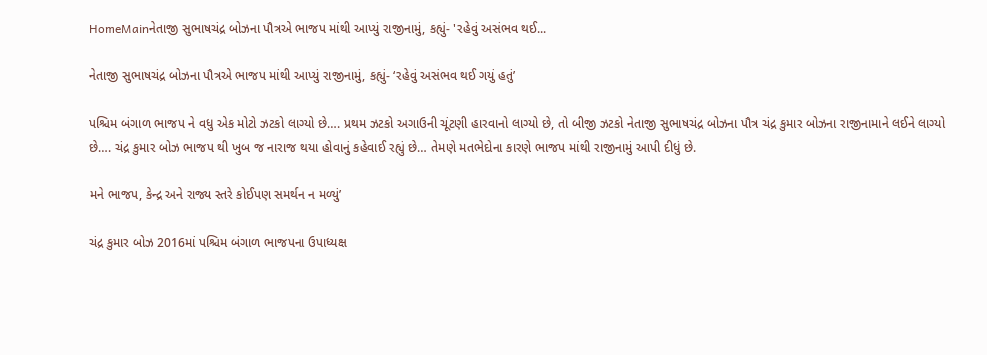HomeMainનેતાજી સુભાષચંદ્ર બોઝના પૌત્રએ ભાજપ માંથી આપ્યું રાજીનામું, કહ્યું- 'રહેવું અસંભવ થઈ...

નેતાજી સુભાષચંદ્ર બોઝના પૌત્રએ ભાજપ માંથી આપ્યું રાજીનામું, કહ્યું- ‘રહેવું અસંભવ થઈ ગયું હતું’

પશ્ચિમ બંગાળ ભાજપ ને વધુ એક મોટો ઝટકો લાગ્યો છે…. પ્રથમ ઝટકો અગાઉની ચૂંટણી હારવાનો લાગ્યો છે, તો બીજી ઝટકો નેતાજી સુભાષચંદ્ર બોઝના પૌત્ર ચંદ્ર કુમાર બોઝના રાજીનામાને લઈને લાગ્યો છે…. ચંદ્ર કુમાર બોઝ ભાજપ થી ખુબ જ નારાજ થયા હોવાનું કહેવાઈ રહ્યું છે… તેમણે મતભેદોના કારણે ભાજપ માંથી રાજીનામું આપી દીધું છે.

મને ભાજપ, કેન્દ્ર અને રાજ્ય સ્તરે કોઈપણ સમર્થન ન મળ્યું’

ચંદ્ર કુમાર બોઝ 2016માં પશ્ચિમ બંગાળ ભાજપના ઉપાધ્યક્ષ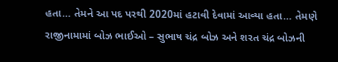હતા… તેમને આ પદ પરથી 2020માં હટાવી દેવામાં આવ્યા હતા… તેમણે રાજીનામામાં બોઝ ભાઈઓ – સુભાષ ચંદ્ર બોઝ અને શરત ચંદ્ર બોઝની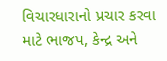વિચારધારાનો પ્રચાર કરવા માટે ભાજપ, કેન્દ્ર અને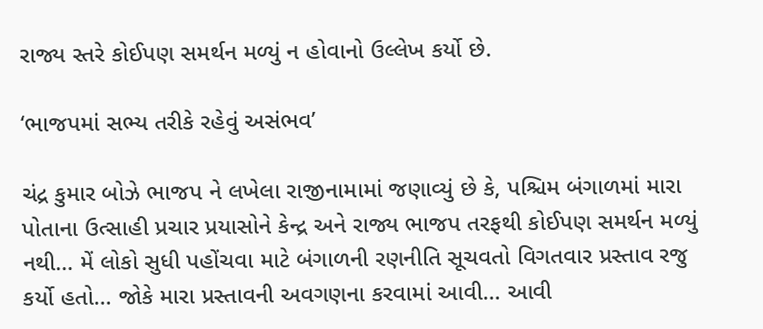રાજ્ય સ્તરે કોઈપણ સમર્થન મળ્યું ન હોવાનો ઉલ્લેખ કર્યો છે.

‘ભાજપમાં સભ્ય તરીકે રહેવું અસંભવ’

ચંદ્ર કુમાર બોઝે ભાજપ ને લખેલા રાજીનામામાં જણાવ્યું છે કે, પશ્ચિમ બંગાળમાં મારા પોતાના ઉત્સાહી પ્રચાર પ્રયાસોને કેન્દ્ર અને રાજ્ય ભાજપ તરફથી કોઈપણ સમર્થન મળ્યું નથી… મેં લોકો સુધી પહોંચવા માટે બંગાળની રણનીતિ સૂચવતો વિગતવાર પ્રસ્તાવ રજુ કર્યો હતો… જોકે મારા પ્રસ્તાવની અવગણના કરવામાં આવી… આવી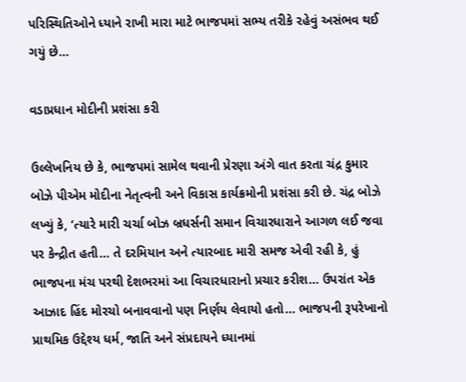પરિસ્થિતિઓને ધ્યાને રાખી મારા માટે ભાજપમાં સભ્ય તરીકે રહેવું અસંભવ થઈ ગયું છે…

વડાપ્રધાન મોદીની પ્રશંસા કરી

ઉલ્લેખનિય છે કે, ભાજપમાં સામેલ થવાની પ્રેરણા અંગે વાત કરતા ચંદ્ર કુમાર બોઝે પીએમ મોદીના નેતૃત્વની અને વિકાસ કાર્યક્રમોની પ્રશંસા કરી છે. ચંદ્ર બોઝે લખ્યું કે, ‘ત્યારે મારી ચર્ચા બોઝ બ્રધર્સની સમાન વિચારધારાને આગળ લઈ જવા પર કેન્દ્રીત હતી… તે દરમિયાન અને ત્યારબાદ મારી સમજ એવી રહી કે, હું ભાજપના મંચ પરથી દેશભરમાં આ વિચારધારાનો પ્રચાર કરીશ… ઉપરાંત એક આઝાદ હિંદ મોરચો બનાવવાનો પણ નિર્ણય લેવાયો હતો… ભાજપની રૂપરેખાનો પ્રાથમિક ઉદ્દેશ્ય ધર્મ, જાતિ અને સંપ્રદાયને ધ્યાનમાં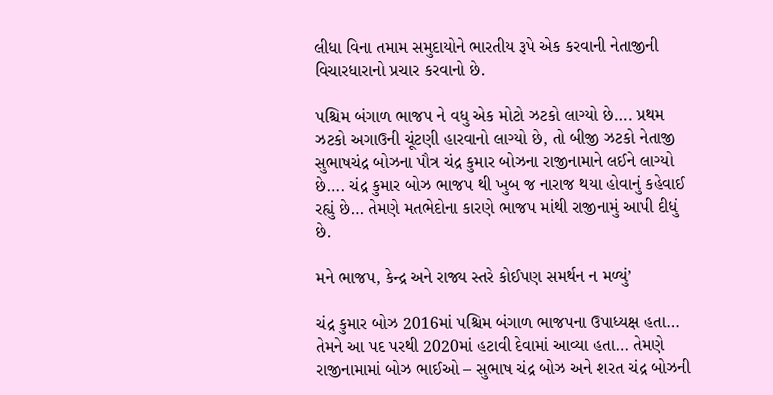લીધા વિના તમામ સમુદાયોને ભારતીય રૂપે એક કરવાની નેતાજીની વિચારધારાનો પ્રચાર કરવાનો છે.

પશ્ચિમ બંગાળ ભાજપ ને વધુ એક મોટો ઝટકો લાગ્યો છે…. પ્રથમ ઝટકો અગાઉની ચૂંટણી હારવાનો લાગ્યો છે, તો બીજી ઝટકો નેતાજી સુભાષચંદ્ર બોઝના પૌત્ર ચંદ્ર કુમાર બોઝના રાજીનામાને લઈને લાગ્યો છે…. ચંદ્ર કુમાર બોઝ ભાજપ થી ખુબ જ નારાજ થયા હોવાનું કહેવાઈ રહ્યું છે… તેમણે મતભેદોના કારણે ભાજપ માંથી રાજીનામું આપી દીધું છે.

મને ભાજપ, કેન્દ્ર અને રાજ્ય સ્તરે કોઈપણ સમર્થન ન મળ્યું’

ચંદ્ર કુમાર બોઝ 2016માં પશ્ચિમ બંગાળ ભાજપના ઉપાધ્યક્ષ હતા… તેમને આ પદ પરથી 2020માં હટાવી દેવામાં આવ્યા હતા… તેમણે રાજીનામામાં બોઝ ભાઈઓ – સુભાષ ચંદ્ર બોઝ અને શરત ચંદ્ર બોઝની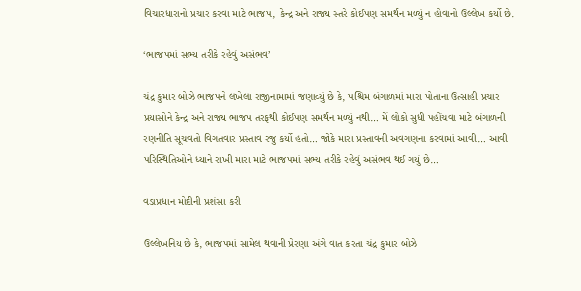વિચારધારાનો પ્રચાર કરવા માટે ભાજપ, કેન્દ્ર અને રાજ્ય સ્તરે કોઈપણ સમર્થન મળ્યું ન હોવાનો ઉલ્લેખ કર્યો છે.

‘ભાજપમાં સભ્ય તરીકે રહેવું અસંભવ’

ચંદ્ર કુમાર બોઝે ભાજપને લખેલા રાજીનામામાં જણાવ્યું છે કે, પશ્ચિમ બંગાળમાં મારા પોતાના ઉત્સાહી પ્રચાર પ્રયાસોને કેન્દ્ર અને રાજ્ય ભાજપ તરફથી કોઈપણ સમર્થન મળ્યું નથી… મેં લોકો સુધી પહોંચવા માટે બંગાળની રણનીતિ સૂચવતો વિગતવાર પ્રસ્તાવ રજુ કર્યો હતો… જોકે મારા પ્રસ્તાવની અવગણના કરવામાં આવી… આવી પરિસ્થિતિઓને ધ્યાને રાખી મારા માટે ભાજપમાં સભ્ય તરીકે રહેવું અસંભવ થઈ ગયું છે…

વડાપ્રધાન મોદીની પ્રશંસા કરી

ઉલ્લેખનિય છે કે, ભાજપમાં સામેલ થવાની પ્રેરણા અંગે વાત કરતા ચંદ્ર કુમાર બોઝે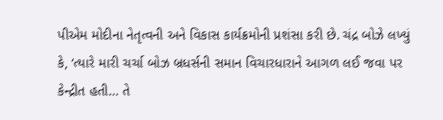પીએમ મોદીના નેતૃત્વની અને વિકાસ કાર્યક્રમોની પ્રશંસા કરી છે. ચંદ્ર બોઝે લખ્યું કે, ‘ત્યારે મારી ચર્ચા બોઝ બ્રધર્સની સમાન વિચારધારાને આગળ લઈ જવા પર કેન્દ્રીત હતી… તે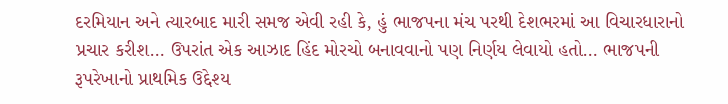દરમિયાન અને ત્યારબાદ મારી સમજ એવી રહી કે, હું ભાજપના મંચ પરથી દેશભરમાં આ વિચારધારાનો પ્રચાર કરીશ… ઉપરાંત એક આઝાદ હિંદ મોરચો બનાવવાનો પણ નિર્ણય લેવાયો હતો… ભાજપની રૂપરેખાનો પ્રાથમિક ઉદ્દેશ્ય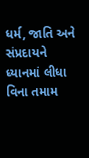ધર્મ, જાતિ અને સંપ્રદાયને ધ્યાનમાં લીધા વિના તમામ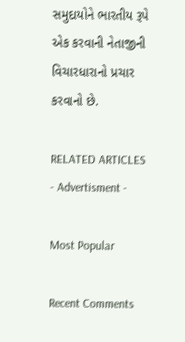સમુદાયોને ભારતીય રૂપે એક કરવાની નેતાજીની વિચારધારાનો પ્રચાર કરવાનો છે.

RELATED ARTICLES
- Advertisment -

Most Popular

Recent Comments